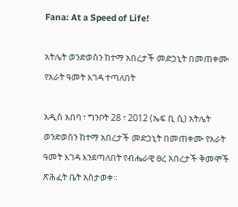Fana: At a Speed of Life!

አትሌት ወንድወሰን ከተማ አበረታች መድኃኒት በመጠቀሙ የአራት ዓመት እገዳ ተጣለበት

አዲስ አበባ ፣ ግንቦት 28 ፣ 2012 (ኤፍ ቢ ሲ) አትሌት ወንድወሰን ከተማ አበረታች መድኃኒት በመጠቀሙ የአራት ዓመት እገዳ እንደጣለበት የብሔራዊ ፀረ አበረታች ቅመሞች ጽሕፈት ቤት አስታወቀ።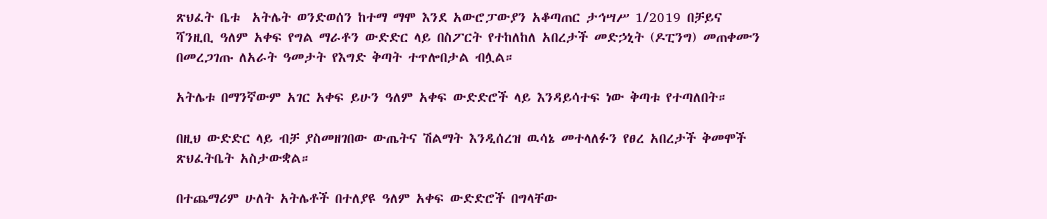ጽህፈት ቤቱ  አትሌት ወንድወሰን ከተማ ማሞ እንደ አውሮፓውያን አቆጣጠር ታኅሣሥ 1/2019 በቻይና ሻንዚቢ ዓለም አቀፍ የግል ማራቶን ውድድር ላይ በስፖርት የተከለከለ አበረታች መድኃኒት (ዶፒንግ) መጠቀሙን በመረጋገጡ ለአራት ዓመታት የእግድ ቅጣት ተጥሎበታል ብሏል።

አትሌቱ በማንኛውም አገር አቀፍ ይሁን ዓለም አቀፍ ውድድሮች ላይ እንዳይሳተፍ ነው ቅጣቱ የተጣለበት።

በዚህ ውድድር ላይ ብቻ ያስመዘገበው ውጤትና ሽልማት እንዲሰረዝ ዉሳኔ መተላለፉን የፀረ አበረታች ቅመሞች ጽህፈትቤት አስታውቋል።

በተጨማሪም ሁለት አትሌቶች በተለያዩ ዓለም አቀፍ ውድድሮች በግላቸው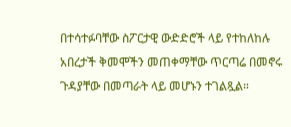በተሳተፉባቸው ስፖርታዊ ውድድሮች ላይ የተከለከሉ አበረታች ቅመሞችን መጠቀማቸው ጥርጣሬ በመኖሩ ጉዳያቸው በመጣራት ላይ መሆኑን ተገልጿል።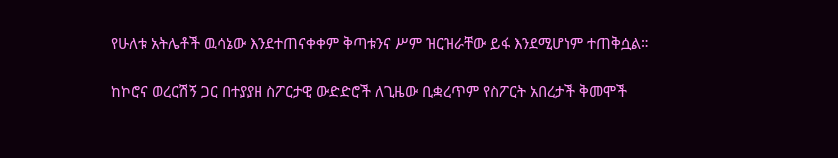የሁለቱ አትሌቶች ዉሳኔው እንደተጠናቀቀም ቅጣቱንና ሥም ዝርዝራቸው ይፋ እንደሚሆነም ተጠቅሷል።

ከኮሮና ወረርሽኝ ጋር በተያያዘ ስፖርታዊ ውድድሮች ለጊዜው ቢቋረጥም የስፖርት አበረታች ቅመሞች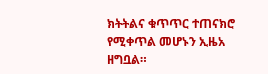ክትትልና ቁጥጥር ተጠናክሮ የሚቀጥል መሆኑን ኢዜአ ዘግቧል።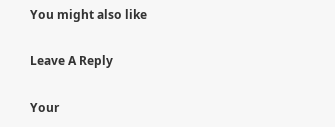You might also like

Leave A Reply

Your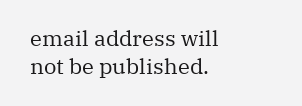email address will not be published.